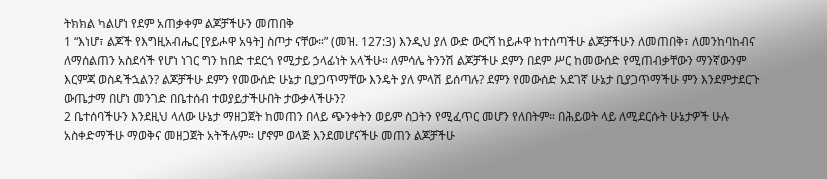ትክክል ካልሆነ የደም አጠቃቀም ልጆቻችሁን መጠበቅ
1 “እነሆ፣ ልጆች የእግዚአብሔር [የይሖዋ አዓት] ስጦታ ናቸው።” (መዝ. 127:3) እንዲህ ያለ ውድ ውርሻ ከይሖዋ ከተሰጣችሁ ልጆቻችሁን ለመጠበቅ፣ ለመንከባከብና ለማሰልጠን አስደሳች የሆነ ነገር ግን ከበድ ተደርጎ የሚታይ ኃላፊነት አላችሁ። ለምሳሌ ትንንሽ ልጆቻችሁ ደምን በደም ሥር ከመውሰድ የሚጠብቃቸውን ማንኛውንም እርምጃ ወስዳችኋልን? ልጆቻችሁ ደምን የመውሰድ ሁኔታ ቢያጋጥማቸው እንዴት ያለ ምላሽ ይሰጣሉ? ደምን የመውሰድ አደገኛ ሁኔታ ቢያጋጥማችሁ ምን እንደምታደርጉ ውጤታማ በሆነ መንገድ በቤተሰብ ተወያይታችሁበት ታውቃላችሁን?
2 ቤተሰባችሁን እንደዚህ ላለው ሁኔታ ማዘጋጀት ከመጠን በላይ ጭንቀትን ወይም ስጋትን የሚፈጥር መሆን የለበትም። በሕይወት ላይ ለሚደርሱት ሁኔታዎች ሁሉ አስቀድማችሁ ማወቅና መዘጋጀት አትችሉም። ሆኖም ወላጅ እንደመሆናችሁ መጠን ልጆቻችሁ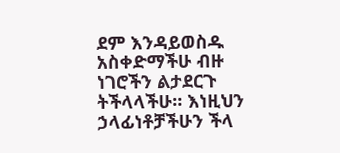ደም እንዳይወስዱ አስቀድማችሁ ብዙ ነገሮችን ልታደርጉ ትችላላችሁ። እነዚህን ኃላፊነቶቻችሁን ችላ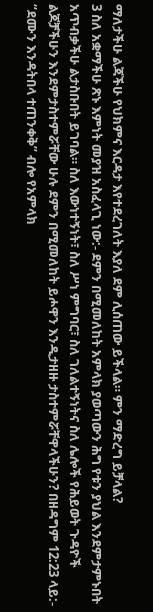ማለታችሁ ልጃችሁ የህክምና እርዳታ እየተደረገለት እያለ ደም ሊሰጠው ይችላል። ምን ማድረግ ይቻላል?
3 ስለ አቋማችሁ ጽኑ እምነት መያዝ አስፈላጊ ነው:- ደምን በሚመለከት አምላክ ያወጣውን ሕግ የቱን ያህል እንደምታምኑበት አጥብቃችሁ ልታስቡበት ይገባል። ስለ እውነተኝነት፣ ስለ ሥነ ምግባር፣ ስለ ገለልተኝነትና ስለ ሌሎች የሕይወት ጉዳዮች ልጆቻችሁን እንደምታስተምሯቸው ሁሉ ደምን በሚመለከት ይሖዋን እንዲታዘዙ ታስተምሯቸዋላችሁን? በዘዳግም 12:23 ላይ:- “ደሙን እንዳትበላ ተጠንቀቅ” ብሎ የአምላክ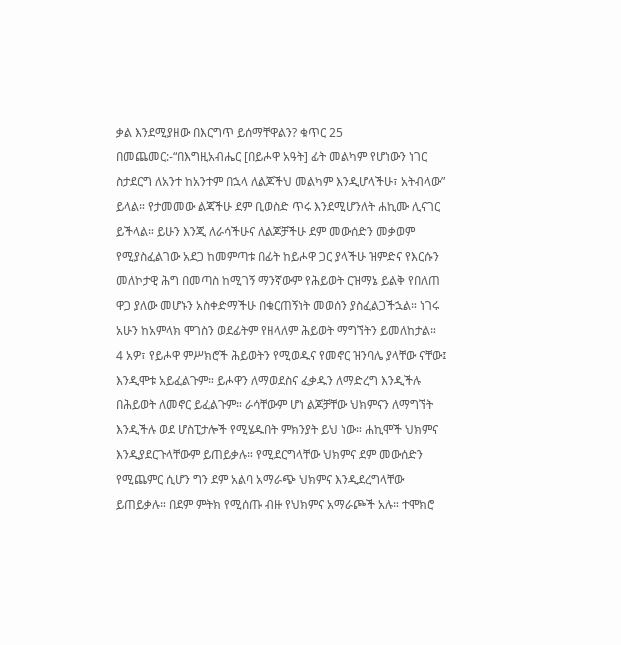ቃል እንደሚያዘው በእርግጥ ይሰማቸዋልን? ቁጥር 25 በመጨመር:-“በእግዚአብሔር [በይሖዋ አዓት] ፊት መልካም የሆነውን ነገር ስታደርግ ለአንተ ከአንተም በኋላ ለልጆችህ መልካም እንዲሆላችሁ፣ አትብላው” ይላል። የታመመው ልጃችሁ ደም ቢወስድ ጥሩ እንደሚሆንለት ሐኪሙ ሊናገር ይችላል። ይሁን እንጂ ለራሳችሁና ለልጆቻችሁ ደም መውሰድን መቃወም የሚያስፈልገው አደጋ ከመምጣቱ በፊት ከይሖዋ ጋር ያላችሁ ዝምድና የእርሱን መለኮታዊ ሕግ በመጣስ ከሚገኝ ማንኛውም የሕይወት ርዝማኔ ይልቅ የበለጠ ዋጋ ያለው መሆኑን አስቀድማችሁ በቁርጠኝነት መወሰን ያስፈልጋችኋል። ነገሩ አሁን ከአምላክ ሞገስን ወደፊትም የዘላለም ሕይወት ማግኘትን ይመለከታል።
4 አዎ፣ የይሖዋ ምሥክሮች ሕይወትን የሚወዱና የመኖር ዝንባሌ ያላቸው ናቸው፤ እንዲሞቱ አይፈልጉም። ይሖዋን ለማወደስና ፈቃዱን ለማድረግ እንዲችሉ በሕይወት ለመኖር ይፈልጉም። ራሳቸውም ሆነ ልጆቻቸው ህክምናን ለማግኘት እንዲችሉ ወደ ሆስፒታሎች የሚሄዱበት ምክንያት ይህ ነው። ሐኪሞች ህክምና እንዲያደርጉላቸውም ይጠይቃሉ። የሚደርግላቸው ህክምና ደም መውሰድን የሚጨምር ሲሆን ግን ደም አልባ አማራጭ ህክምና እንዲደረግላቸው ይጠይቃሉ። በደም ምትክ የሚሰጡ ብዙ የህክምና አማራጮች አሉ። ተሞክሮ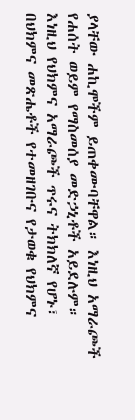ያላቸው ሐኪሞችም ይጠቀሙባቸዋል። እነዚህ አማራጮች የሐሰት ወይም የማስመሰያ መድኃኒቶች አይደሉም። እነዚህ የህክምና አማራጮች ጥሩና ትክክለኛ የሆኑ፣ በህክምና መጽሔቶች የተመዘገቡና የታወቁ የህክምና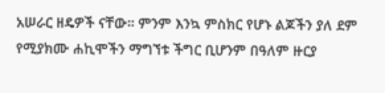አሠራር ዘዴዎች ናቸው። ምንም እንኳ ምስክር የሆኑ ልጆችን ያለ ደም የሚያክሙ ሐኪሞችን ማግኘቱ ችግር ቢሆንም በዓለም ዙርያ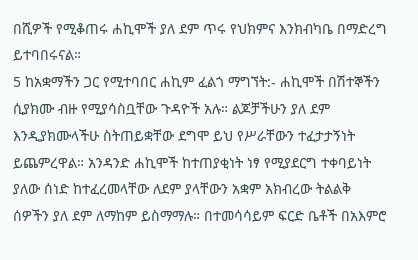በሺዎች የሚቆጠሩ ሐኪሞች ያለ ደም ጥሩ የህክምና እንክብካቤ በማድረግ ይተባበሩናል።
5 ከአቋማችን ጋር የሚተባበር ሐኪም ፈልጎ ማግኘት:- ሐኪሞች በሽተኞችን ሲያክሙ ብዙ የሚያሳስቧቸው ጉዳዮች አሉ። ልጆቻችሁን ያለ ደም እንዲያክሙላችሁ ስትጠይቋቸው ደግሞ ይህ የሥራቸውን ተፈታታኝነት ይጨምረዋል። አንዳንድ ሐኪሞች ከተጠያቂነት ነፃ የሚያደርግ ተቀባይነት ያለው ሰነድ ከተፈረመላቸው ለደም ያላቸውን አቋም አክብረው ትልልቅ ሰዎችን ያለ ደም ለማከም ይስማማሉ። በተመሳሳይም ፍርድ ቤቶች በአእምሮ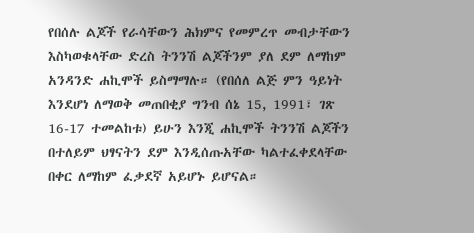የበሰሉ ልጆች የራሳቸውን ሕክምና የመምረጥ መብታቸውን እስካወቁላቸው ድረስ ትንንሽ ልጆችንም ያለ ደም ለማከም አንዳንድ ሐኪሞች ይስማማሉ። (የበሰለ ልጅ ምን ዓይነት እንደሆነ ለማወቅ መጠበቂያ ግንብ ሰኔ 15, 1991፣ ገጽ 16-17 ተመልከቱ) ይሁን እንጂ ሐኪሞች ትንንሽ ልጆችን በተለይም ህፃናትን ደም እንዲሰጡአቸው ካልተፈቀደላቸው በቀር ለማከም ፈቃደኛ አይሆኑ ይሆናል።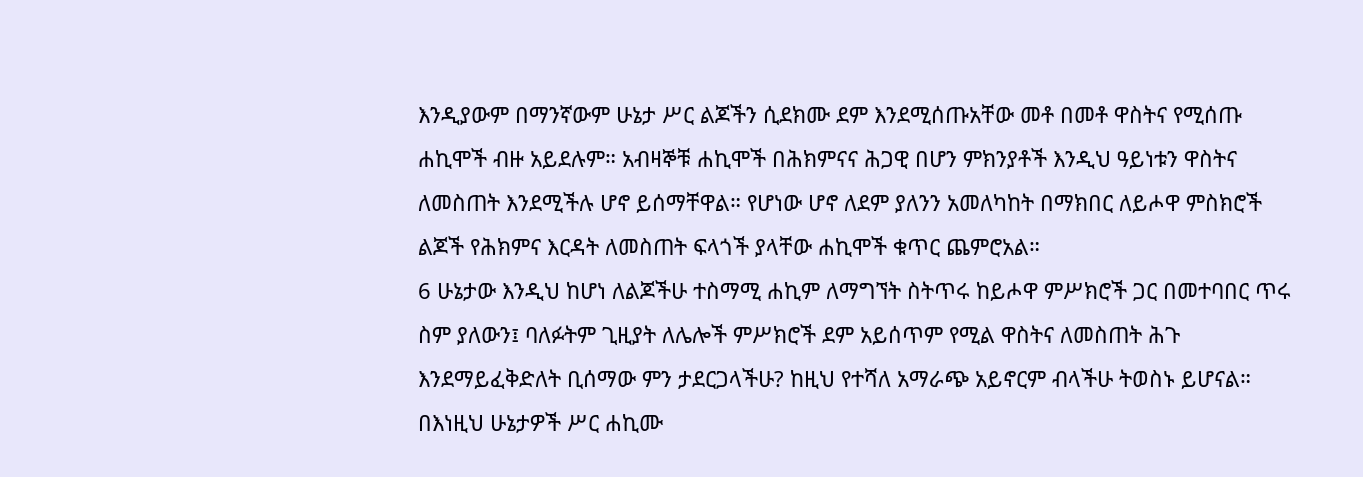እንዲያውም በማንኛውም ሁኔታ ሥር ልጆችን ሲደክሙ ደም እንደሚሰጡአቸው መቶ በመቶ ዋስትና የሚሰጡ ሐኪሞች ብዙ አይደሉም። አብዛኞቹ ሐኪሞች በሕክምናና ሕጋዊ በሆን ምክንያቶች እንዲህ ዓይነቱን ዋስትና ለመስጠት እንደሚችሉ ሆኖ ይሰማቸዋል። የሆነው ሆኖ ለደም ያለንን አመለካከት በማክበር ለይሖዋ ምስክሮች ልጆች የሕክምና እርዳት ለመስጠት ፍላጎች ያላቸው ሐኪሞች ቁጥር ጨምሮአል።
6 ሁኔታው እንዲህ ከሆነ ለልጆችሁ ተስማሚ ሐኪም ለማግኘት ስትጥሩ ከይሖዋ ምሥክሮች ጋር በመተባበር ጥሩ ስም ያለውን፤ ባለፉትም ጊዚያት ለሌሎች ምሥክሮች ደም አይሰጥም የሚል ዋስትና ለመስጠት ሕጉ እንደማይፈቅድለት ቢሰማው ምን ታደርጋላችሁ? ከዚህ የተሻለ አማራጭ አይኖርም ብላችሁ ትወስኑ ይሆናል። በእነዚህ ሁኔታዎች ሥር ሐኪሙ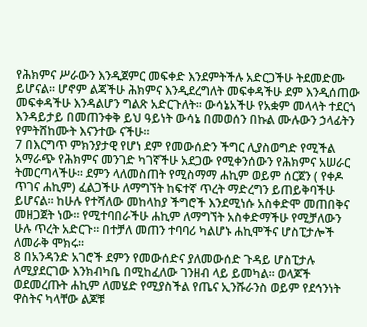የሕክምና ሥራውን እንዲጀምር መፍቀድ እንደምትችሉ አድርጋችሁ ትደመድሙ ይሆናል። ሆኖም ልጃችሁ ሕክምና እንዲደረግለት መፍቀዳችሁ ደም እንዲሰጠው መፍቀዳችሁ እንዳልሆን ግልጽ አድርጉለት። ውሳኔአችሁ የአቋም መላላት ተደርጎ እንዳይታይ በመጠንቀቅ ይህ ዓይነት ውሳኔ በመወሰን በኩል ሙሉውን ኃላፊትን የምትሸከሙት እናንተው ናችሁ።
7 በእርግጥ ምክንያታዊ የሆነ ደም የመውሰድን ችግር ሊያስወግድ የሚችል አማራጭ የሕክምና መንገድ ካገኛችሁ አደጋው የሚቀንሰውን የሕክምና አሠራር ትመርጣላችሁ። ደምን ላለመስጠት የሚስማማ ሐኪም ወይም ሰርጀን ( የቀዶ ጥገና ሐኪም) ፈልጋችሁ ለማግኘት ከፍተኛ ጥረት ማድረግን ይጠይቅባችሁ ይሆናል። ከሁሉ የተሻለው መከላከያ ችግሮች እንደሚነሱ አስቀድሞ መጠበቅና መዘጋጀት ነው። የሚተባበራችሁ ሐኪም ለማግኘት አስቀድማችሁ የሚቻለውን ሁሉ ጥረት አድርጉ። በተቻለ መጠን ተባባሪ ካልሆኑ ሐኪሞችና ሆስፒታሎች ለመራቅ ሞክሩ።
8 በአንዳንድ አገሮች ደምን የመውሰድና ያለመውሰድ ጉዳይ ሆስፒታሉ ለሚያደርገው እንክብካቤ በሚከፈለው ገንዘብ ላይ ይመካል። ወላጆች ወደመረጡት ሐኪም ለመሄድ የሚያስችል የጤና ኢንሹራንስ ወይም የደኅንነት ዋስትና ካላቸው ልጆቹ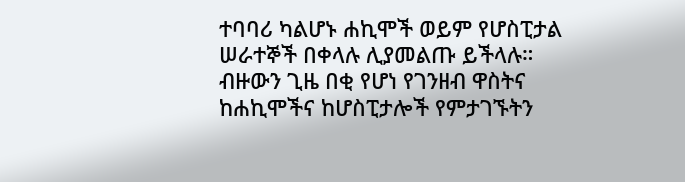ተባባሪ ካልሆኑ ሐኪሞች ወይም የሆስፒታል ሠራተኞች በቀላሉ ሊያመልጡ ይችላሉ። ብዙውን ጊዜ በቂ የሆነ የገንዘብ ዋስትና ከሐኪሞችና ከሆስፒታሎች የምታገኙትን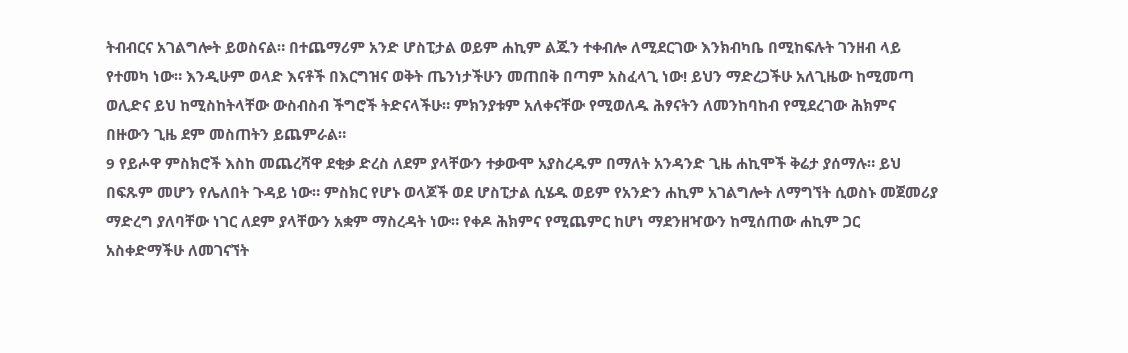ትብብርና አገልግሎት ይወስናል። በተጨማሪም አንድ ሆስፒታል ወይም ሐኪም ልጁን ተቀብሎ ለሚደርገው እንክብካቤ በሚከፍሉት ገንዘብ ላይ የተመካ ነው። እንዲሁም ወላድ እናቶች በእርግዝና ወቅት ጤንነታችሁን መጠበቅ በጣም አስፈላጊ ነው! ይህን ማድረጋችሁ አለጊዜው ከሚመጣ ወሊድና ይህ ከሚስከትላቸው ውስብስብ ችግሮች ትድናላችሁ። ምክንያቱም አለቀናቸው የሚወለዱ ሕፃናትን ለመንከባከብ የሚደረገው ሕክምና በዙውን ጊዜ ደም መስጠትን ይጨምራል።
9 የይሖዋ ምስክሮች እስከ መጨረሻዋ ደቂቃ ድረስ ለደም ያላቸውን ተቃውሞ አያስረዱም በማለት አንዳንድ ጊዜ ሐኪሞች ቅሬታ ያሰማሉ። ይህ በፍጹም መሆን የሌለበት ጉዳይ ነው። ምስክር የሆኑ ወላጆች ወደ ሆስፒታል ሲሄዱ ወይም የአንድን ሐኪም አገልግሎት ለማግኘት ሲወስኑ መጀመሪያ ማድረግ ያለባቸው ነገር ለደም ያላቸውን አቋም ማስረዳት ነው። የቀዶ ሕክምና የሚጨምር ከሆነ ማደንዘዣውን ከሚሰጠው ሐኪም ጋር አስቀድማችሁ ለመገናኘት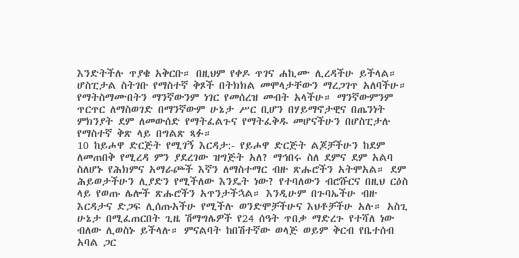እንድትችሉ ጥያቄ አቅርቡ። በዚህም የቀዶ ጥገና ሐኪሙ ሊረዳችሁ ይችላል። ሆስፒታል ስትገቡ የማስተኛ ቅጾች በትክክል መሞላታቸውን ማረጋገጥ አለባችሁ። የማትስማሙበትን ማንኛውንም ነገር የመሰረዝ መብት አላችሁ። ማንኛውምንም ጥርጥር ለማስወገድ በማንኛውም ሁኔታ ሥር ቢሆን በሃይማኖታዊና በጤንነት ምክንያት ደም ለመውሰድ የማትፈልጉና የማትፈቅዱ መሆናችሁን በሆስፒታሉ የማስተኛ ቅጽ ላይ በግልጽ ጻፉ።
10 ከይሖዋ ድርጅት የሚገኝ እርዳታ:- የይሖዋ ድርጅት ልጆቻችሁን ከደም ለመጠበቅ የሚረዳ ምን ያደረገው ዝግጅት አለ? ማኅበሩ ስለ ደምና ደም አልባ ስለሆኑ የሕክምና አማራጮች እኛን ለማስተማር ብዙ ጽሑሮችን አትሞአል። ደም ሕይወታችሁን ሊያድን የሚችለው እንዴት ነው? የተባለውን ብሮሹርና በዚህ ርዕስ ላይ የወጡ ሌሎች ጽሑሮችን አጥንታችኋል። እንዲሁም በጉባኤችሁ ብዙ እርዳታና ድጋፍ ሊሰጡአችሁ የሚችሉ ወንድሞቻችሁና እህቶቻችሁ አሉ። አስጊ ሁኔታ በሚፈጠርበት ጊዜ ሽማግሌዎች የ24 ሰዓት ጥበቃ ማድረጉ የተሻለ ነው ብለው ሊወስኑ ይችላሉ። ምናልባት ከበሽተኛው ወላጅ ወይም ቅርብ የቤተሰብ አባል ጋር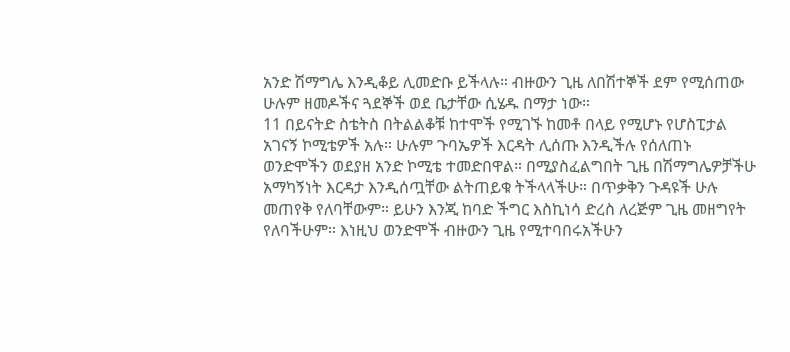አንድ ሽማግሌ እንዲቆይ ሊመድቡ ይችላሉ። ብዙውን ጊዜ ለበሽተኞች ደም የሚሰጠው ሁሉም ዘመዶችና ጓደኞች ወደ ቤታቸው ሲሄዱ በማታ ነው።
11 በይናትድ ስቴትስ በትልልቆቹ ከተሞች የሚገኙ ከመቶ በላይ የሚሆኑ የሆስፒታል አገናኝ ኮሚቴዎች አሉ። ሁሉም ጉባኤዎች እርዳት ሊሰጡ እንዲችሉ የሰለጠኑ ወንድሞችን ወደያዘ አንድ ኮሚቴ ተመድበዋል። በሚያስፈልግበት ጊዜ በሽማግሌዎቻችሁ አማካኝነት እርዳታ እንዲሰጧቸው ልትጠይቁ ትችላላችሁ። በጥቃቅን ጉዳዩች ሁሉ መጠየቅ የለባቸውም። ይሁን እንጂ ከባድ ችግር እስኪነሳ ድረስ ለረጅም ጊዜ መዘግየት የለባችሁም። እነዚህ ወንድሞች ብዙውን ጊዜ የሚተባበሩአችሁን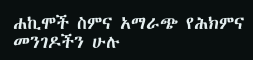ሐኪሞች ስምና አማራጭ የሕክምና መንገዶችን ሁሉ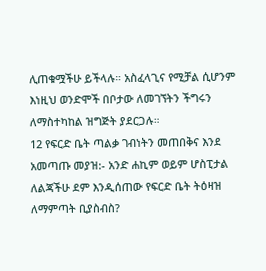ሊጠቁሟችሁ ይችላሉ። አስፈላጊና የሚቻል ሲሆንም እነዚህ ወንድሞች በቦታው ለመገኘትን ችግሩን ለማስተካከል ዝግጅት ያደርጋሉ።
12 የፍርድ ቤት ጣልቃ ገብነትን መጠበቅና እንደ አመጣጡ መያዝ:- አንድ ሐኪም ወይም ሆስፒታል ለልጃችሁ ደም እንዲሰጠው የፍርድ ቤት ትዕዛዝ ለማምጣት ቢያስብስ?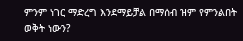ምንም ነገር ማድረግ እንደማይቻል በማሰብ ዝም የምንልበት ወቅት ነውን?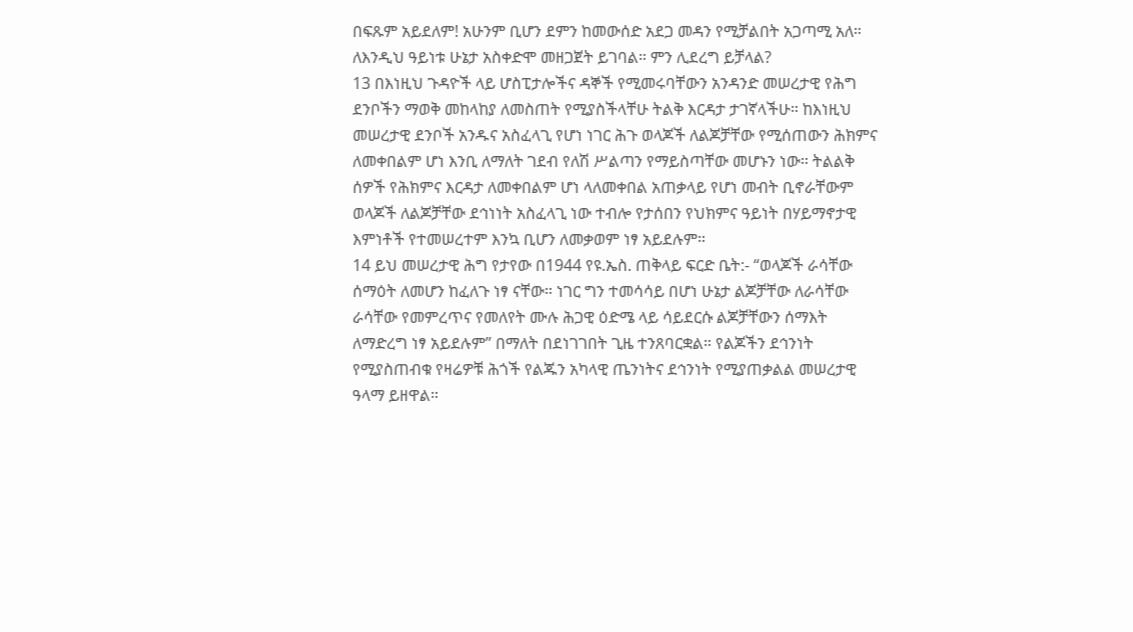በፍጹም አይደለም! አሁንም ቢሆን ደምን ከመውሰድ አደጋ መዳን የሚቻልበት አጋጣሚ አለ። ለእንዲህ ዓይነቱ ሁኔታ አስቀድሞ መዘጋጀት ይገባል። ምን ሊደረግ ይቻላል?
13 በእነዚህ ጉዳዮች ላይ ሆስፒታሎችና ዳኞች የሚመሩባቸውን አንዳንድ መሠረታዊ የሕግ ደንቦችን ማወቅ መከላከያ ለመስጠት የሚያስችላቸሁ ትልቅ እርዳታ ታገኛላችሁ። ከእነዚህ መሠረታዊ ደንቦች አንዱና አስፈላጊ የሆነ ነገር ሕጉ ወላጆች ለልጆቻቸው የሚሰጠውን ሕክምና ለመቀበልም ሆነ እንቢ ለማለት ገደብ የለሽ ሥልጣን የማይስጣቸው መሆኑን ነው። ትልልቅ ሰዎች የሕክምና እርዳታ ለመቀበልም ሆነ ላለመቀበል አጠቃላይ የሆነ መብት ቢኖራቸውም ወላጆች ለልጆቻቸው ደኅነነት አስፈላጊ ነው ተብሎ የታሰበን የህክምና ዓይነት በሃይማኖታዊ እምነቶች የተመሠረተም እንኳ ቢሆን ለመቃወም ነፃ አይደሉም።
14 ይህ መሠረታዊ ሕግ የታየው በ1944 የዩ.ኤስ. ጠቅላይ ፍርድ ቤት:- “ወላጆች ራሳቸው ሰማዕት ለመሆን ከፈለጉ ነፃ ናቸው። ነገር ግን ተመሳሳይ በሆነ ሁኔታ ልጆቻቸው ለራሳቸው ራሳቸው የመምረጥና የመለየት ሙሉ ሕጋዊ ዕድሜ ላይ ሳይደርሱ ልጆቻቸውን ሰማእት ለማድረግ ነፃ አይደሉም” በማለት በደነገገበት ጊዜ ተንጸባርቋል። የልጆችን ደኅንነት የሚያስጠብቁ የዛሬዎቹ ሕጎች የልጁን አካላዊ ጤንነትና ደኅንነት የሚያጠቃልል መሠረታዊ ዓላማ ይዘዋል።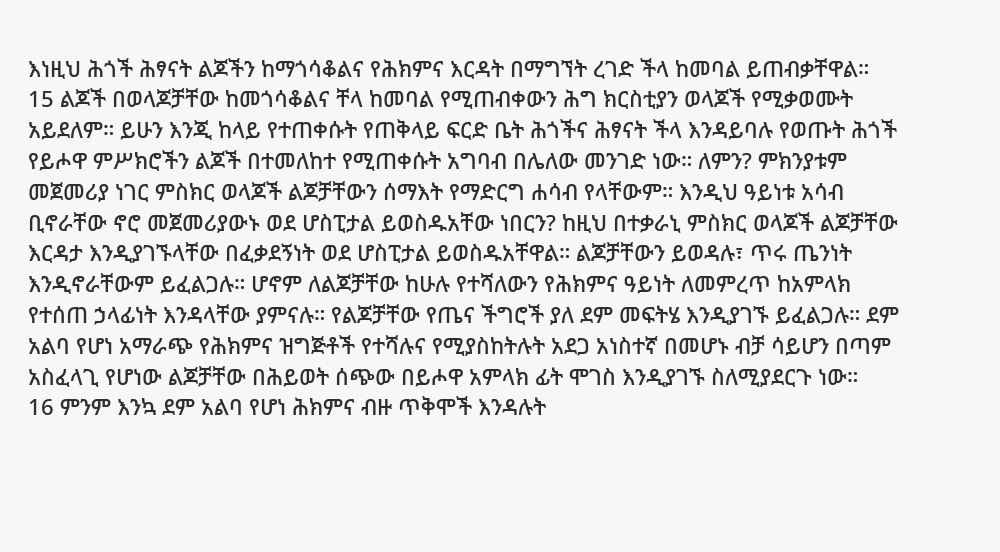እነዚህ ሕጎች ሕፃናት ልጆችን ከማጎሳቆልና የሕክምና እርዳት በማግኘት ረገድ ችላ ከመባል ይጠብቃቸዋል።
15 ልጆች በወላጆቻቸው ከመጎሳቆልና ቸላ ከመባል የሚጠብቀውን ሕግ ክርስቲያን ወላጆች የሚቃወሙት አይደለም። ይሁን እንጂ ከላይ የተጠቀሱት የጠቅላይ ፍርድ ቤት ሕጎችና ሕፃናት ችላ እንዳይባሉ የወጡት ሕጎች የይሖዋ ምሥክሮችን ልጆች በተመለከተ የሚጠቀሱት አግባብ በሌለው መንገድ ነው። ለምን? ምክንያቱም መጀመሪያ ነገር ምስክር ወላጆች ልጆቻቸውን ሰማእት የማድርግ ሐሳብ የላቸውም። እንዲህ ዓይነቱ አሳብ ቢኖራቸው ኖሮ መጀመሪያውኑ ወደ ሆስፒታል ይወስዱአቸው ነበርን? ከዚህ በተቃራኒ ምስክር ወላጆች ልጆቻቸው እርዳታ እንዲያገኙላቸው በፈቃደኝነት ወደ ሆስፒታል ይወስዱአቸዋል። ልጆቻቸውን ይወዳሉ፣ ጥሩ ጤንነት እንዲኖራቸውም ይፈልጋሉ። ሆኖም ለልጆቻቸው ከሁሉ የተሻለውን የሕክምና ዓይነት ለመምረጥ ከአምላክ የተሰጠ ኃላፊነት እንዳላቸው ያምናሉ። የልጆቻቸው የጤና ችግሮች ያለ ደም መፍትሄ እንዲያገኙ ይፈልጋሉ። ደም አልባ የሆነ አማራጭ የሕክምና ዝግጅቶች የተሻሉና የሚያስከትሉት አደጋ አነስተኛ በመሆኑ ብቻ ሳይሆን በጣም አስፈላጊ የሆነው ልጆቻቸው በሕይወት ሰጭው በይሖዋ አምላክ ፊት ሞገስ እንዲያገኙ ስለሚያደርጉ ነው።
16 ምንም እንኳ ደም አልባ የሆነ ሕክምና ብዙ ጥቅሞች እንዳሉት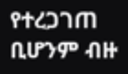የተረጋገጠ ቢሆንም ብዙ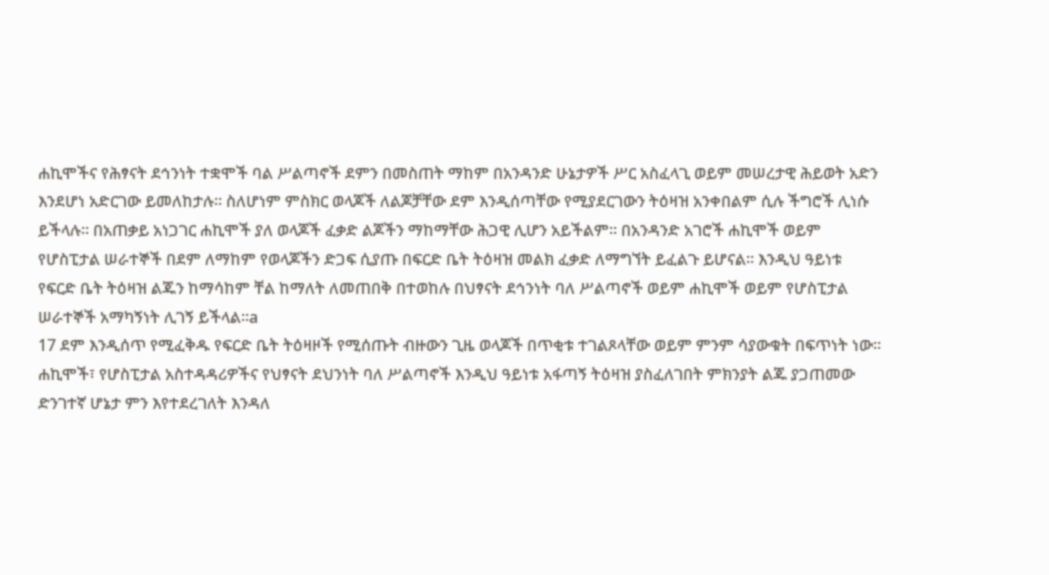ሐኪሞችና የሕፃናት ደኅንነት ተቋሞች ባል ሥልጣኖች ደምን በመስጠት ማከም በአንዳንድ ሁኔታዎች ሥር አስፈላጊ ወይም መሠረታዊ ሕይወት አድን እንደሆነ አድርገው ይመለከታሉ። ስለሆነም ምስክር ወላጆች ለልጆቻቸው ደም እንዲሰጣቸው የሚያደርገውን ትዕዛዝ አንቀበልም ሲሉ ችግሮች ሊነሱ ይችላሉ። በአጠቃይ አነጋገር ሐኪሞች ያለ ወላጆች ፈቃድ ልጆችን ማከማቸው ሕጋዊ ሊሆን አይችልም። በአንዳንድ አገሮች ሐኪሞች ወይም የሆስፒታል ሠራተኞች በደም ለማከም የወላጆችን ድጋፍ ሲያጡ በፍርድ ቤት ትዕዛዝ መልክ ፈቃድ ለማግኘት ይፈልጉ ይሆናል። እንዲህ ዓይነቱ የፍርድ ቤት ትዕዛዝ ልጁን ከማሳከም ቸል ከማለት ለመጠበቅ በተወከሉ በህፃናት ደኅንነት ባለ ሥልጣኖች ወይም ሐኪሞች ወይም የሆስፒታል ሠራተኞች አማካኝነት ሊገኝ ይችላል።a
17 ደም እንዲሰጥ የሚፈቅዱ የፍርድ ቤት ትዕዛዞች የሚሰጡት ብዙውን ጊዜ ወላጆች በጥቂቱ ተገልጾላቸው ወይም ምንም ሳያውቁት በፍጥነት ነው። ሐኪሞች፣ የሆስፒታል አስተዳዳሪዎችና የህፃናት ደህንነት ባለ ሥልጣኖች እንዲህ ዓይነቱ አፋጣኝ ትዕዛዝ ያስፈለገበት ምክንያት ልጁ ያጋጠመው ድንገተኛ ሆኔታ ምን እየተደረገለት እንዳለ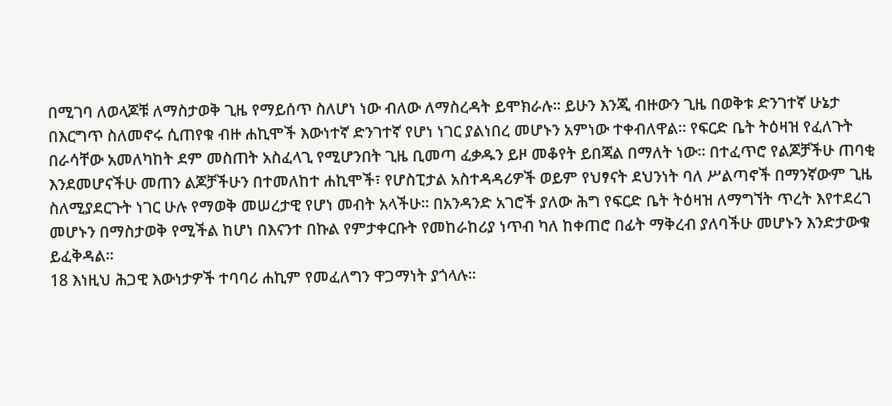በሚገባ ለወላጆቹ ለማስታወቅ ጊዜ የማይሰጥ ስለሆነ ነው ብለው ለማስረዳት ይሞክራሉ። ይሁን እንጂ ብዙውን ጊዜ በወቅቱ ድንገተኛ ሁኔታ በእርግጥ ስለመኖሩ ሲጠየቁ ብዙ ሐኪሞች እውነተኛ ድንገተኛ የሆነ ነገር ያልነበረ መሆኑን አምነው ተቀብለዋል። የፍርድ ቤት ትዕዛዝ የፈለጉት በራሳቸው አመለካከት ደም መስጠት አስፈላጊ የሚሆንበት ጊዜ ቢመጣ ፈቃዱን ይዞ መቆየት ይበጃል በማለት ነው። በተፈጥሮ የልጆቻችሁ ጠባቂ እንደመሆናችሁ መጠን ልጆቻችሁን በተመለከተ ሐኪሞች፣ የሆስፒታል አስተዳዳሪዎች ወይም የህፃናት ደህንነት ባለ ሥልጣኖች በማንኛውም ጊዜ ስለሚያደርጉት ነገር ሁሉ የማወቅ መሠረታዊ የሆነ መብት አላችሁ። በአንዳንድ አገሮች ያለው ሕግ የፍርድ ቤት ትዕዛዝ ለማግኘት ጥረት እየተደረገ መሆኑን በማስታወቅ የሚችል ከሆነ በእናንተ በኩል የምታቀርቡት የመከራከሪያ ነጥብ ካለ ከቀጠሮ በፊት ማቅረብ ያለባችሁ መሆኑን እንድታውቁ ይፈቅዳል።
18 እነዚህ ሕጋዊ እውነታዎች ተባባሪ ሐኪም የመፈለግን ዋጋማነት ያጎላሉ።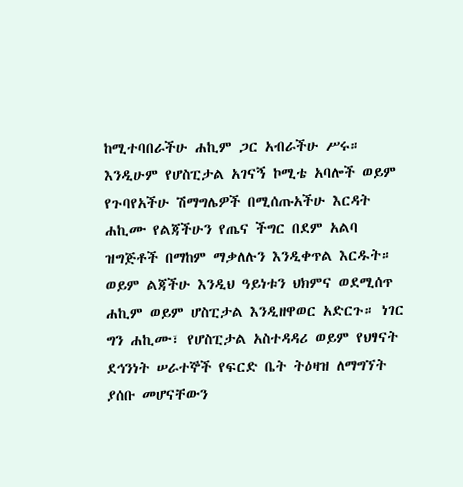ከሚተባበራችሁ ሐኪም ጋር አብራችሁ ሥሩ። እንዲሁም የሆስፒታል አገናኝ ኮሚቴ አባሎች ወይም የጉባየአችሁ ሽማግሌዎች በሚሰጡአችሁ እርዳት ሐኪሙ የልጃችሁን የጤና ችግር በደም አልባ ዝግጅቶች በማከም ማቃለሉን እንዲቀጥል እርዱት። ወይም ልጃችሁ እንዲህ ዓይነቱን ህክምና ወደሚሰጥ ሐኪም ወይም ሆስፒታል እንዲዘዋወር አድርጉ። ነገር ግን ሐኪሙ፣ የሆስፒታል አስተዳዳሪ ወይም የህፃናት ደኅንነት ሠራተኞች የፍርድ ቤት ትዕዛዝ ለማግኘት ያሰቡ መሆናቸውን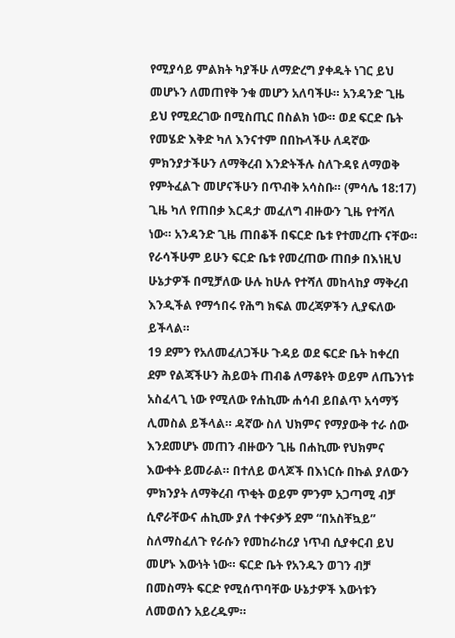የሚያሳይ ምልክት ካያችሁ ለማድረግ ያቀዱት ነገር ይህ መሆኑን ለመጠየቅ ንቁ መሆን አለባችሁ። አንዳንድ ጊዜ ይህ የሚደረገው በሚስጢር በስልክ ነው። ወደ ፍርድ ቤት የመሄድ እቅድ ካለ እንናተም በበኩላችሁ ለዳኛው ምክንያታችሁን ለማቅረብ እንድትችሉ ስለጉዳዩ ለማወቅ የምትፈልጉ መሆናችሁን በጥብቅ አሳስቡ። (ምሳሌ 18:17) ጊዜ ካለ የጠበቃ እርዳታ መፈለግ ብዙውን ጊዜ የተሻለ ነው። አንዳንድ ጊዜ ጠበቆች በፍርድ ቤቱ የተመረጡ ናቸው። የራሳችሁም ይሁን ፍርድ ቤቱ የመረጠው ጠበቃ በእነዚህ ሁኔታዎች በሚቻለው ሁሉ ከሁሉ የተሻለ መከላከያ ማቅረብ እንዲችል የማኅበሩ የሕግ ክፍል መረጃዎችን ሊያፍለው ይችላል።
19 ደምን የአለመፈለጋችሁ ጉዳይ ወደ ፍርድ ቤት ከቀረበ ደም የልጃችሁን ሕይወት ጠብቆ ለማቆየት ወይም ለጤንነቱ አስፈላጊ ነው የሚለው የሐኪሙ ሐሳብ ይበልጥ አሳማኝ ሊመስል ይችላል። ዳኛው ስለ ህክምና የማያውቅ ተራ ሰው እንደመሆኑ መጠን ብዙውን ጊዜ በሐኪሙ የህክምና እውቀት ይመራል። በተለይ ወላጆች በእነርሱ በኩል ያለውን ምክንያት ለማቅረብ ጥቂት ወይም ምንም አጋጣሚ ብቻ ሲኖራቸውና ሐኪሙ ያለ ተቀናቃኝ ደም “በአስቸኳይ” ስለማስፈለጉ የራሱን የመከራከሪያ ነጥብ ሲያቀርብ ይህ መሆኑ እውነት ነው። ፍርድ ቤት የአንዱን ወገን ብቻ በመስማት ፍርድ የሚሰጥባቸው ሁኔታዎች እውነቱን ለመወሰን አይረዱም።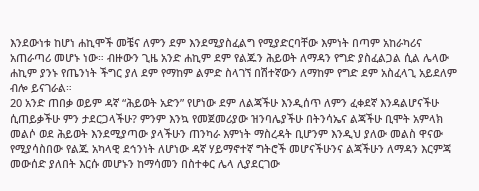እንደውነቱ ከሆነ ሐኪሞች መቼና ለምን ደም እንደሚያስፈልግ የሚያድርባቸው እምነት በጣም አከራካሪና አጠራጣሪ መሆኑ ነው። ብዙውን ጊዜ አንድ ሐኪም ደም የልጁን ሕይወት ለማዳን የግድ ያስፈልጋል ሲል ሌላው ሐኪም ያንኑ የጤንነት ችግር ያለ ደም የማከም ልምድ ስላገኘ በሽተኛውን ለማከም የግድ ደም አስፈላጊ አይደለም ብሎ ይናገራል።
20 አንድ ጠበቃ ወይም ዳኛ “ሕይወት አድን” የሆነው ደም ለልጃችሁ እንዲሰጥ ለምን ፈቀደኛ እንዳልሆናችሁ ሲጠይቃችሁ ምን ታደርጋላችሁ? ምንም እንኳ የመጀመሪያው ዝንባሌያችሁ በትንሳኤና ልጃችሁ ቢሞት አምላክ መልሶ ወደ ሕይወት እንደሚያጣው ያላችሁን ጠንካራ እምነት ማስረዳት ቢሆንም እንዲህ ያለው መልስ ዋናው የሚያሳስበው የልጁ አካላዊ ደኅንነት ለሆነው ዳኛ ሃይማኖተኛ ግትሮች መሆናችሁንና ልጃችሁን ለማዳን እርምጃ መውሰድ ያለበት እርሱ መሆኑን ከማሳመን በስተቀር ሌላ ሊያደርገው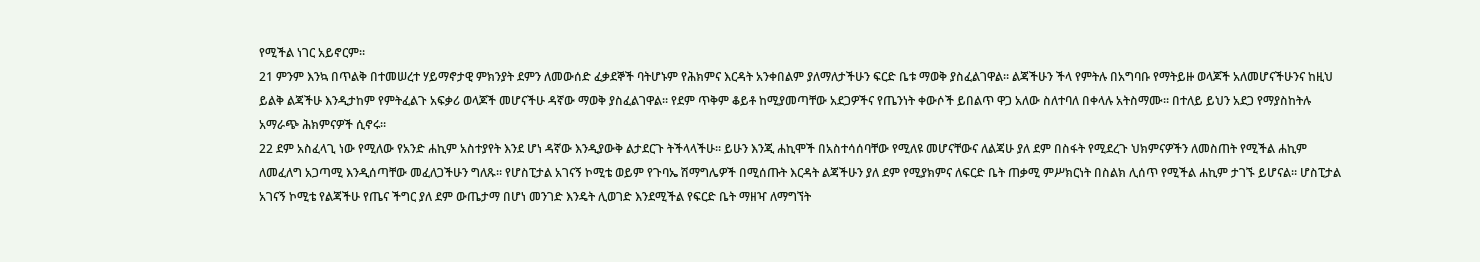የሚችል ነገር አይኖርም።
21 ምንም እንኳ በጥልቅ በተመሠረተ ሃይማኖታዊ ምክንያት ደምን ለመውሰድ ፈቃደኞች ባትሆኑም የሕክምና እርዳት አንቀበልም ያለማለታችሁን ፍርድ ቤቱ ማወቅ ያስፈልገዋል። ልጃችሁን ችላ የምትሉ በአግባቡ የማትይዙ ወላጆች አለመሆናችሁንና ከዚህ ይልቅ ልጃችሁ እንዲታከም የምትፈልጉ አፍቃሪ ወላጆች መሆናችሁ ዳኛው ማወቅ ያስፈልገዋል። የደም ጥቅም ቆይቶ ከሚያመጣቸው አደጋዎችና የጤንነት ቀውሶች ይበልጥ ዋጋ አለው ስለተባለ በቀላሉ አትስማሙ። በተለይ ይህን አደጋ የማያስከትሉ አማራጭ ሕክምናዎች ሲኖሩ።
22 ደም አስፈላጊ ነው የሚለው የአንድ ሐኪም አስተያየት እንደ ሆነ ዳኛው እንዲያውቅ ልታደርጉ ትችላላችሁ። ይሁን እንጂ ሐኪሞች በአስተሳሰባቸው የሚለዩ መሆናቸውና ለልጃሁ ያለ ደም በስፋት የሚደረጉ ህክምናዎችን ለመስጠት የሚችል ሐኪም ለመፈለግ አጋጣሚ እንዲሰጣቸው መፈለጋችሁን ግለጹ። የሆስፒታል አገናኝ ኮሚቴ ወይም የጉባኤ ሽማግሌዎች በሚሰጡት እርዳት ልጃችሁን ያለ ደም የሚያክምና ለፍርድ ቤት ጠቃሚ ምሥክርነት በስልክ ሊሰጥ የሚችል ሐኪም ታገኙ ይሆናል። ሆስፒታል አገናኝ ኮሚቴ የልጃችሁ የጤና ችግር ያለ ደም ውጤታማ በሆነ መንገድ እንዴት ሊወገድ እንደሚችል የፍርድ ቤት ማዘዣ ለማግኘት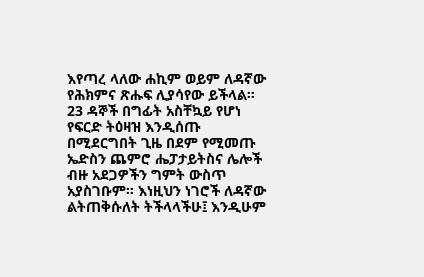እየጣረ ላለው ሐኪም ወይም ለዳኛው የሕክምና ጽሑፍ ሊያሳየው ይችላል።
23 ዳኞች በግፊት አስቸኳይ የሆነ የፍርድ ትዕዛዝ እንዲሰጡ በሚደርግበት ጊዜ በደም የሚመጡ ኤድስን ጨምሮ ሔፓታይትስና ሌሎች ብዙ አደጋዎችን ግምት ውስጥ አያስገቡም። እነዚህን ነገሮች ለዳኛው ልትጠቅሱለት ትችላላችሁ፤ እንዲሁም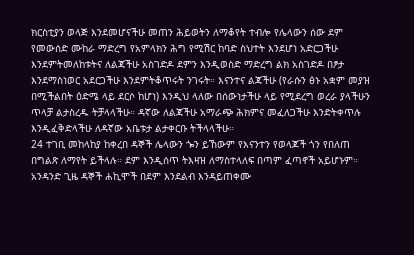ክርስቲያን ወላጅ እንደመሆናችሁ መጠን ሕይወትን ለማቆየት ተብሎ የሌላውን ሰው ደም የመውሰድ ሙከራ ማድረግ የአምላክን ሕግ የሚሽር ከባድ ስህተት እንደሆነ አድርጋችሁ እንደምትመለከቱትና ለልጃችሁ አስገድዶ ደምን እንዲወስድ ማድረግ ልክ አስገድዶ በፆታ እንደማስነወር አደርጋችሁ እንደምትቆጥሩት ንገሩት። እናንተና ልጃችሁ (የራሱን ፅኑ አቋም መያዝ በሚችልበት ዕድሜ ላይ ደርሶ ከሆነ) እንዲህ ላለው በሰውነታችሁ ላይ የሚደረግ ወረራ ያላችሁን ጥላቻ ልታስረዱ ትቻላላችሁ። ዳኛው ለልጃችሁ አማራጭ ሕክምና መፈለጋችሁ እንድትቀጥሉ እንዲፈቅድላችሁ ለዳኛው አቤቱታ ልታቀርቡ ትችላላችሁ።
24 ተገቢ መከላከያ ከቀረበ ዳኞች ሌላውን ጐን ይኸውም የእናንተን የወላጆች ጎን የበለጠ በግልጽ ለማየት ይችላሉ። ደም እንዲሰጥ ትእዛዝ ለማስተላለፍ በጣም ፈጣኖች አይሆኑም። አንዳንድ ጊዜ ዳኞች ሐኪሞች በደም እንደልብ እንዳይጠቀሙ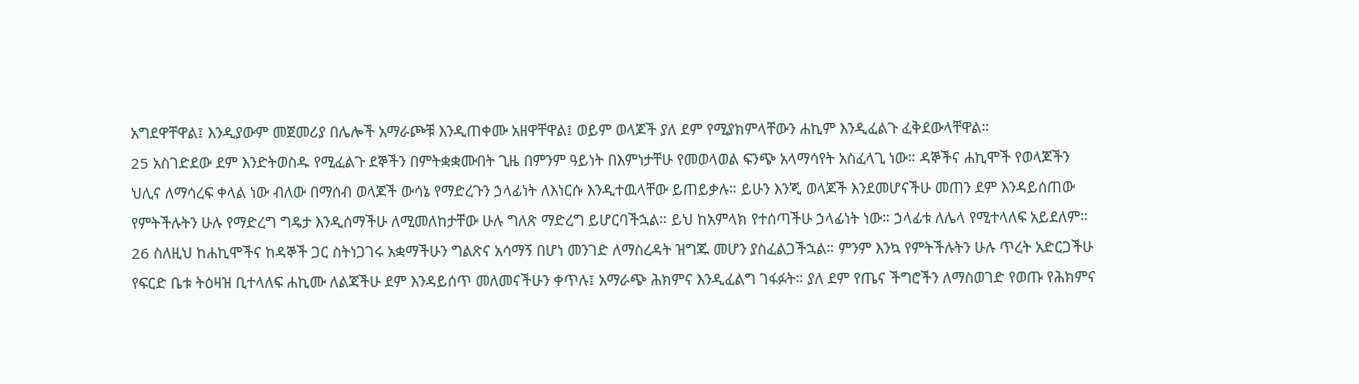አግደዋቸዋል፤ እንዲያውም መጀመሪያ በሌሎች አማራጮቹ እንዲጠቀሙ አዘዋቸዋል፤ ወይም ወላጆች ያለ ደም የሚያክምላቸውን ሐኪም እንዲፈልጉ ፈቅደውላቸዋል።
25 አስገድደው ደም እንድትወስዱ የሚፈልጉ ደኞችን በምትቋቋሙበት ጊዜ በምንም ዓይነት በእምነታቸሁ የመወላወል ፍንጭ አላማሳየት አስፈላጊ ነው። ዳኞችና ሐኪሞች የወላጆችን ህሊና ለማሳረፍ ቀላል ነው ብለው በማሰብ ወላጆች ውሳኔ የማድረጉን ኃላፊነት ለእነርሱ እንዲተዉላቸው ይጠይቃሉ። ይሁን እንጂ ወላጆች እንደመሆናችሁ መጠን ደም እንዳይሰጠው የምትችሉትን ሁሉ የማድረግ ግዴታ እንዲሰማችሁ ለሚመለከታቸው ሁሉ ግለጽ ማድረግ ይሆርባችኋል። ይህ ከአምላክ የተሰጣችሁ ኃላፊነት ነው። ኃላፊቱ ለሌላ የሚተላለፍ አይደለም።
26 ስለዚህ ከሐኪሞችና ከዳኞች ጋር ስትነጋገሩ አቋማችሁን ግልጽና አሳማኝ በሆነ መንገድ ለማስረዳት ዝግጁ መሆን ያስፈልጋችኋል። ምንም እንኳ የምትችሉትን ሁሉ ጥረት አድርጋችሁ የፍርድ ቤቱ ትዕዛዝ ቢተላለፍ ሐኪሙ ለልጃችሁ ደም እንዳይሰጥ መለመናችሁን ቀጥሉ፤ አማራጭ ሕክምና እንዲፈልግ ገፋፉት። ያለ ደም የጤና ችግሮችን ለማስወገድ የወጡ የሕክምና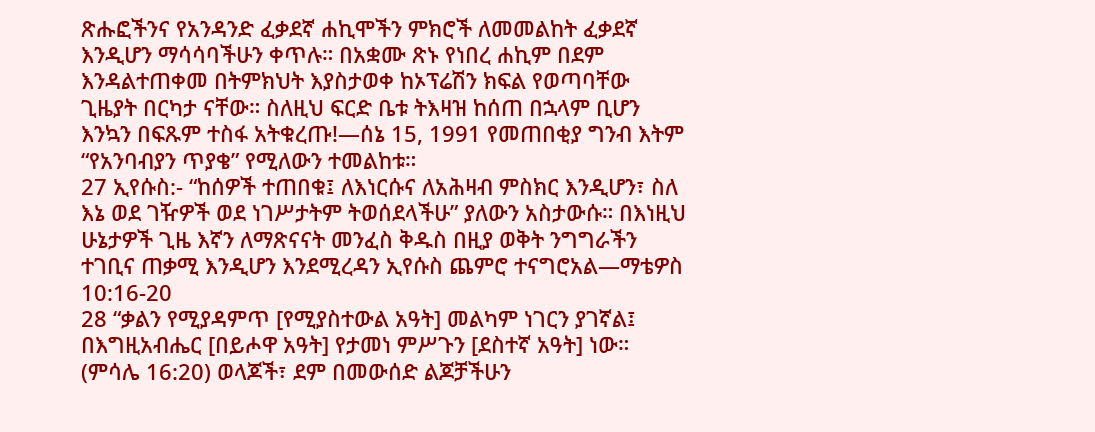ጽሑፎችንና የአንዳንድ ፈቃደኛ ሐኪሞችን ምክሮች ለመመልከት ፈቃደኛ እንዲሆን ማሳሳባችሁን ቀጥሉ። በአቋሙ ጽኑ የነበረ ሐኪም በደም እንዳልተጠቀመ በትምክህት እያስታወቀ ከኦፕሬሽን ክፍል የወጣባቸው ጊዜያት በርካታ ናቸው። ስለዚህ ፍርድ ቤቱ ትእዛዝ ከሰጠ በኋላም ቢሆን እንኳን በፍጹም ተስፋ አትቁረጡ!—ሰኔ 15, 1991 የመጠበቂያ ግንብ እትም “የአንባብያን ጥያቄ” የሚለውን ተመልከቱ።
27 ኢየሱስ:- “ከሰዎች ተጠበቁ፤ ለእነርሱና ለአሕዛብ ምስክር እንዲሆን፣ ስለ እኔ ወደ ገዥዎች ወደ ነገሥታትም ትወሰደላችሁ” ያለውን አስታውሱ። በእነዚህ ሁኔታዎች ጊዜ እኛን ለማጽናናት መንፈስ ቅዱስ በዚያ ወቅት ንግግራችን ተገቢና ጠቃሚ እንዲሆን እንደሚረዳን ኢየሱስ ጨምሮ ተናግሮአል—ማቴዎስ 10:16-20
28 “ቃልን የሚያዳምጥ [የሚያስተውል አዓት] መልካም ነገርን ያገኛል፤ በእግዚአብሔር [በይሖዋ አዓት] የታመነ ምሥጉን [ደስተኛ አዓት] ነው። (ምሳሌ 16:20) ወላጆች፣ ደም በመውሰድ ልጆቻችሁን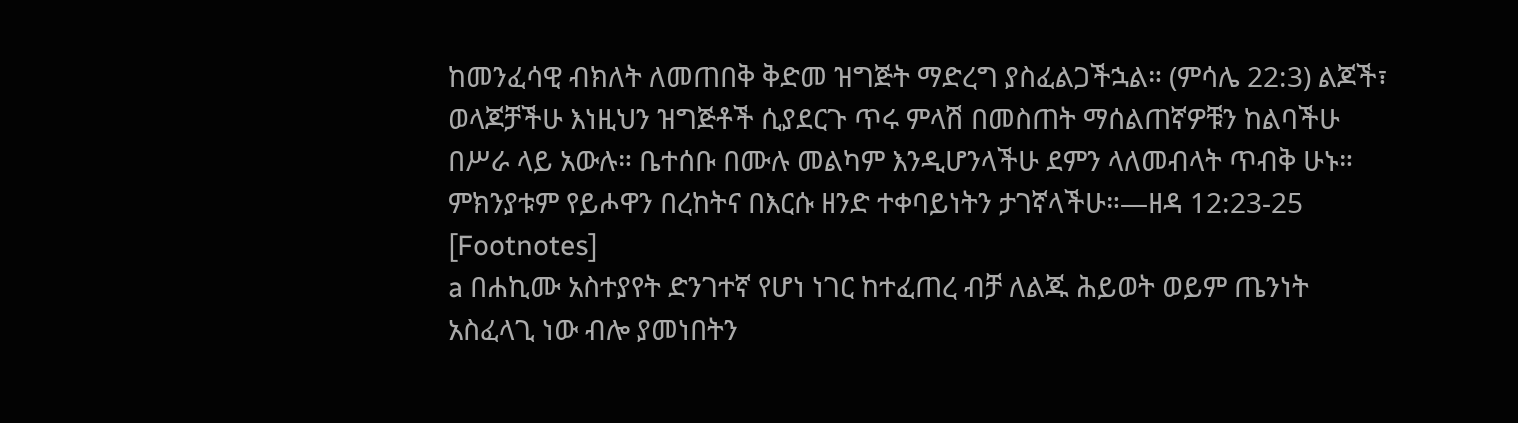ከመንፈሳዊ ብክለት ለመጠበቅ ቅድመ ዝግጅት ማድረግ ያስፈልጋችኋል። (ምሳሌ 22:3) ልጆች፣ ወላጆቻችሁ እነዚህን ዝግጅቶች ሲያደርጉ ጥሩ ምላሽ በመስጠት ማሰልጠኛዎቹን ከልባችሁ በሥራ ላይ አውሉ። ቤተሰቡ በሙሉ መልካም እንዲሆንላችሁ ደምን ላለመብላት ጥብቅ ሁኑ። ምክንያቱም የይሖዋን በረከትና በእርሱ ዘንድ ተቀባይነትን ታገኛላችሁ።—ዘዳ 12:23-25
[Footnotes]
a በሐኪሙ አስተያየት ድንገተኛ የሆነ ነገር ከተፈጠረ ብቻ ለልጁ ሕይወት ወይም ጤንነት አስፈላጊ ነው ብሎ ያመነበትን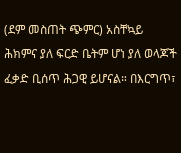(ደም መስጠት ጭምር) አስቸኳይ ሕክምና ያለ ፍርድ ቤትም ሆነ ያለ ወላጆች ፈቃድ ቢሰጥ ሕጋዊ ይሆናል። በእርግጥ፣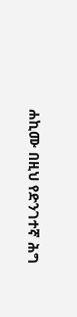ሐኪሙ በዚህ የድንገተኛ ሕግ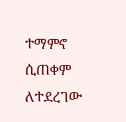ተማምኖ ሲጠቀም ለተደረገው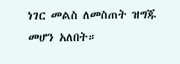ነገር መልስ ለመስጠት ዝግጁ መሆን አለበት።